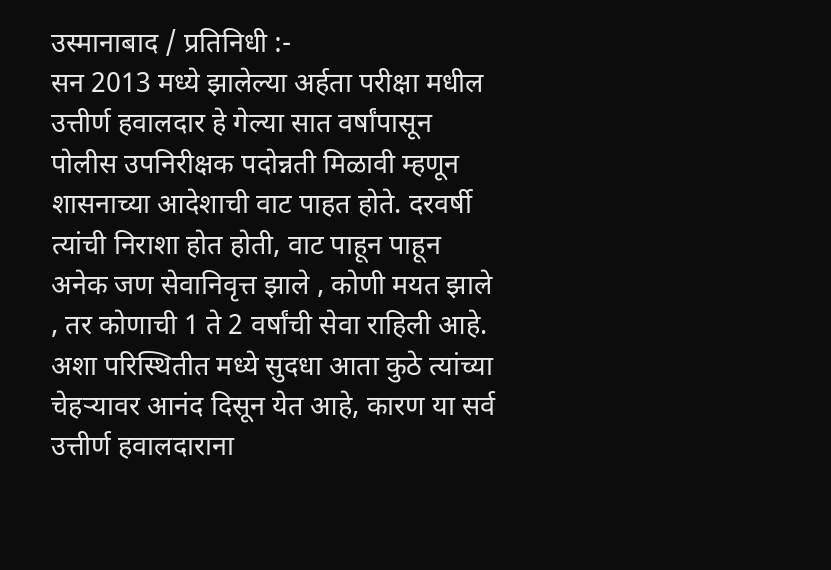उस्मानाबाद / प्रतिनिधी :-
सन 2013 मध्ये झालेल्या अर्हता परीक्षा मधील उत्तीर्ण हवालदार हे गेल्या सात वर्षांपासून पोलीस उपनिरीक्षक पदोन्नती मिळावी म्हणून शासनाच्या आदेशाची वाट पाहत होते. दरवर्षी त्यांची निराशा होत होती, वाट पाहून पाहून अनेक जण सेवानिवृत्त झाले , कोणी मयत झाले , तर कोणाची 1 ते 2 वर्षांची सेवा राहिली आहे.
अशा परिस्थितीत मध्ये सुदधा आता कुठे त्यांच्या चेहऱ्यावर आनंद दिसून येत आहे, कारण या सर्व उत्तीर्ण हवालदाराना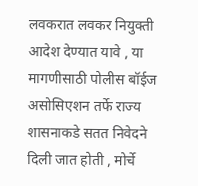लवकरात लवकर नियुक्ती आदेश देण्यात यावे , या मागणीसाठी पोलीस बॉईज असोसिएशन तर्फे राज्य शासनाकडे सतत निवेदने दिली जात होती , मोर्चे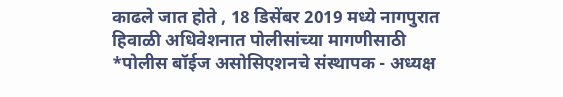काढले जात होते , 18 डिसेंबर 2019 मध्ये नागपुरात हिवाळी अधिवेशनात पोलीसांच्या मागणीसाठी *पोलीस बॉईज असोसिएशनचे संस्थापक - अध्यक्ष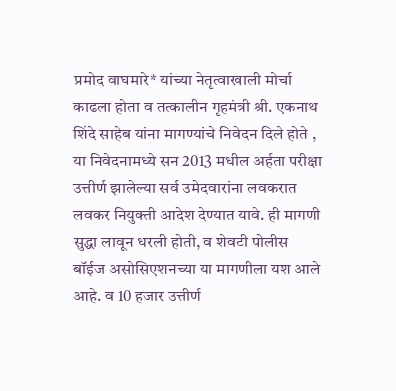प्रमोद वाघमारे* यांच्या नेतृत्वाखाली मोर्चा काढला होता व तत्कालीन गृहमंत्री श्री. एकनाथ शिंदे साहेब यांना मागण्यांचे निवेदन दिले होते , या निवेदनामध्ये सन 2013 मधील अर्हता परीक्षा उत्तीर्ण झालेल्या सर्व उमेदवारांना लवकरात लवकर नियुक्ती आदेश देण्यात यावे. ही मागणी सुद्धा लावून धरली होती, व शेवटी पोलीस बॉईज असोसिएशनच्या या मागणीला यश आले आहे. व 10 हजार उत्तीर्ण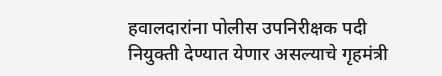हवालदारांना पोलीस उपनिरीक्षक पदी नियुक्ती देण्यात येणार असल्याचे गृहमंत्री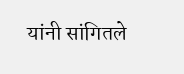यांनी सांगितले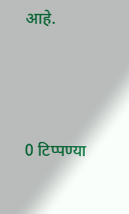आहे.




0 टिप्पण्या